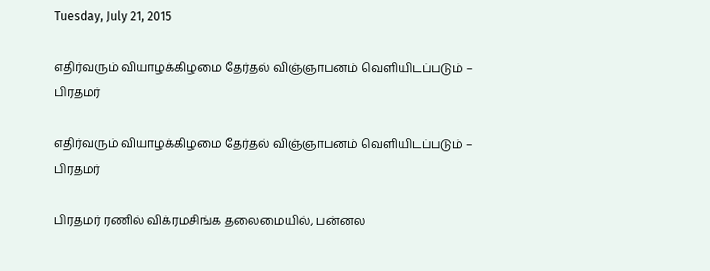Tuesday, July 21, 2015

எதிர்வரும் வியாழக்கிழமை தேர்தல் விஞ்ஞாபனம் வெளியிடப்படும் – பிரதமர்

எதிர்வரும் வியாழக்கிழமை தேர்தல் விஞ்ஞாபனம் வெளியிடப்படும் – பிரதமர்

பிரதமர் ரணில் விக்ரமசிங்க தலைமையில், பன்னல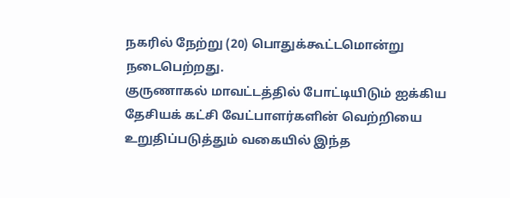நகரில் நேற்று (20) பொதுக்கூட்டமொன்று நடைபெற்றது.
குருணாகல் மாவட்டத்தில் போட்டியிடும் ஐக்கிய தேசியக் கட்சி வேட்பாளர்களின் வெற்றியை உறுதிப்படுத்தும் வகையில் இந்த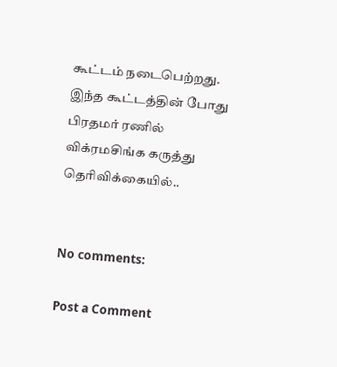கூட்டம் நடைபெற்றது.
இந்த கூட்டத்தின் போது பிரதமர் ரணில் விக்ரமசிங்க கருத்து தெரிவிக்கையில்..


No comments:

Post a Comment